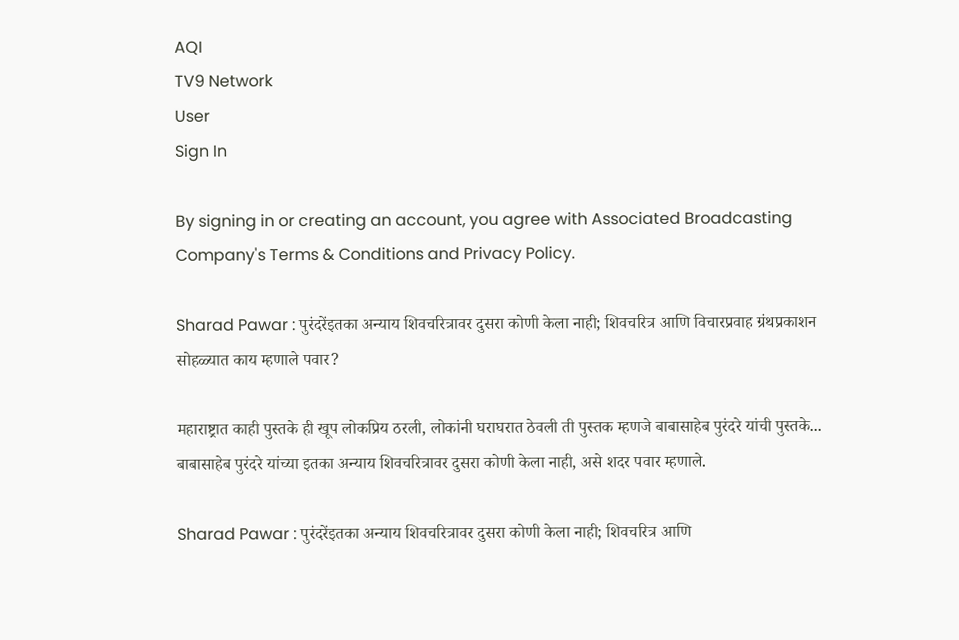AQI
TV9 Network
User
Sign In

By signing in or creating an account, you agree with Associated Broadcasting Company's Terms & Conditions and Privacy Policy.

Sharad Pawar : पुरंदरेंइतका अन्याय शिवचरित्रावर दुसरा कोणी केला नाही; शिवचरित्र आणि विचारप्रवाह ग्रंथप्रकाशन सोहळ्यात काय म्हणाले पवार?

महाराष्ट्रात काही पुस्तके ही खूप लोकप्रिय ठरली, लोकांनी घराघरात ठेवली ती पुस्तक म्हणजे बाबासाहेब पुरंदरे यांची पुस्तके... बाबासाहेब पुरंदरे यांच्या इतका अन्याय शिवचरित्रावर दुसरा कोणी केला नाही, असे शदर पवार म्हणाले.

Sharad Pawar : पुरंदरेंइतका अन्याय शिवचरित्रावर दुसरा कोणी केला नाही; शिवचरित्र आणि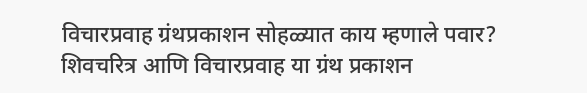विचारप्रवाह ग्रंथप्रकाशन सोहळ्यात काय म्हणाले पवार?
शिवचरित्र आणि विचारप्रवाह या ग्रंथ प्रकाशन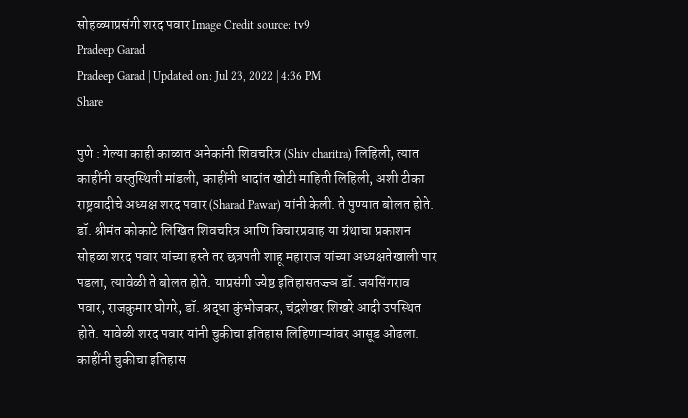सोहळ्याप्रसंगी शरद पवार Image Credit source: tv9
Pradeep Garad
Pradeep Garad | Updated on: Jul 23, 2022 | 4:36 PM
Share

पुणे : गेल्या काही काळात अनेकांनी शिवचरित्र (Shiv charitra) लिहिली, त्यात काहींनी वस्तुस्थिती मांडली, काहींनी धादांत खोटी माहिती लिहिली, अशी टीका राष्ट्रवादीचे अध्यक्ष शरद पवार (Sharad Pawar) यांनी केली. ते पुण्यात बोलत होते. डॉ. श्रीमंत कोकाटे लिखित शिवचरित्र आणि विचारप्रवाह या ग्रंथाचा प्रकाशन सोहळा शरद पवार यांच्या हस्ते तर छत्रपती शाहू महाराज यांच्या अध्यक्षतेखाली पार पडला, त्यावेळी ते बोलत होते. याप्रसंगी ज्येष्ठ इतिहासतज्ज्ञ डॉ. जयसिंगराव पवार, राजकुमार घोगरे, डॉ. श्रद्धा कुंभोजकर, चंद्रशेखर शिखरे आदी उपस्थित होते. यावेळी शरद पवार यांनी चुकीचा इतिहास लिहिणाऱ्यांवर आसूड ओढला. काहींनी चुकीचा इतिहास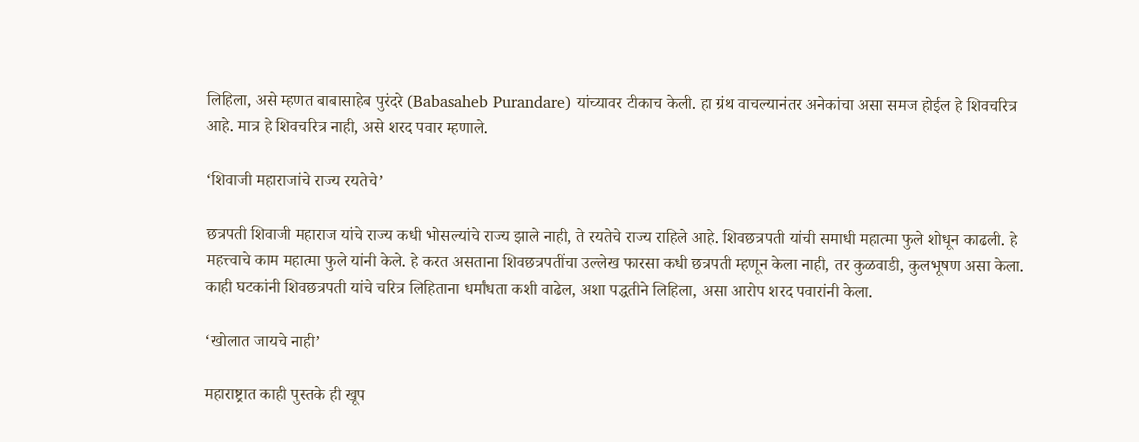लिहिला, असे म्हणत बाबासाहेब पुरंदरे (Babasaheb Purandare) यांच्यावर टीकाच केली. हा ग्रंथ वाचल्यानंतर अनेकांचा असा समज होईल हे शिवचरित्र आहे. मात्र हे शिवचरित्र नाही, असे शरद पवार म्हणाले.

‘शिवाजी महाराजांचे राज्य रयतेचे’

छत्रपती शिवाजी महाराज यांचे राज्य कधी भोसल्यांचे राज्य झाले नाही, ते रयतेचे राज्य राहिले आहे. शिवछत्रपती यांची समाधी महात्मा फुले शोधून काढली. हे महत्त्वाचे काम महात्मा फुले यांनी केले. हे करत असताना शिवछत्रपतींचा उल्लेख फारसा कधी छत्रपती म्हणून केला नाही, तर कुळवाडी, कुलभूषण असा केला. काही घटकांनी शिवछत्रपती यांचे चरित्र लिहिताना धर्मांधता कशी वाढेल, अशा पद्धतीने लिहिला, असा आरोप शरद पवारांनी केला.

‘खोलात जायचे नाही’

महाराष्ट्रात काही पुस्तके ही खूप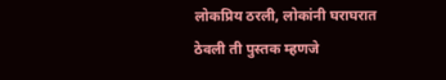लोकप्रिय ठरली, लोकांनी घराघरात ठेवली ती पुस्तक म्हणजे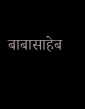बाबासाहेब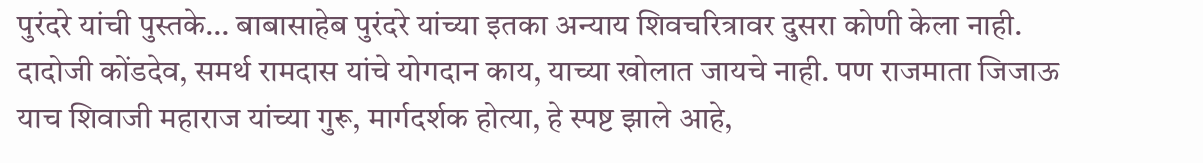पुरंदरे यांची पुस्तके… बाबासाहेब पुरंदरे यांच्या इतका अन्याय शिवचरित्रावर दुसरा कोणी केला नाही. दादोजी कोंडदेव, समर्थ रामदास यांचे योगदान काय, याच्या खोलात जायचे नाही. पण राजमाता जिजाऊ याच शिवाजी महाराज यांच्या गुरू, मार्गदर्शक होत्या, हे स्पष्ट झाले आहे,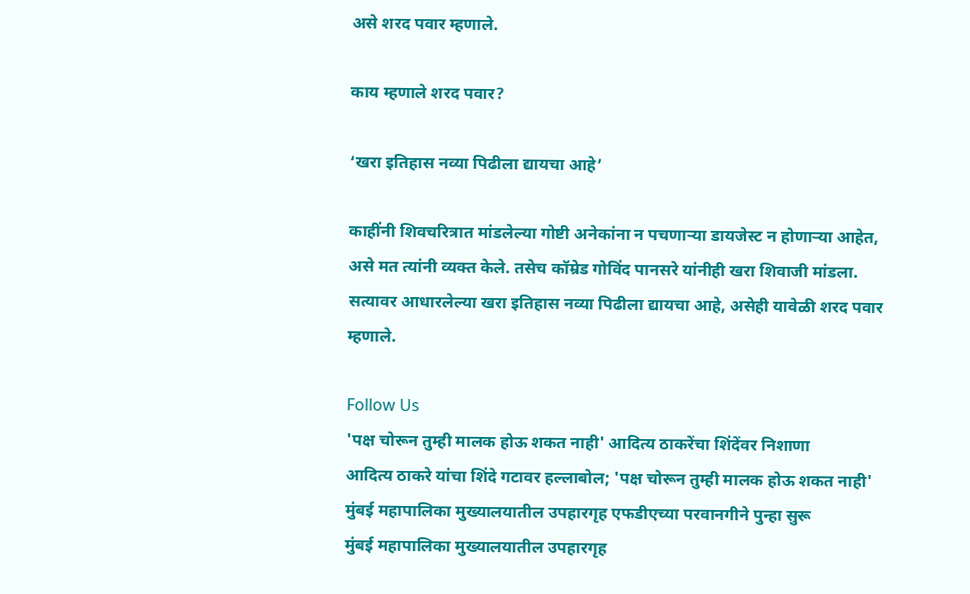असे शरद पवार म्हणाले.

काय म्हणाले शरद पवार?

‘खरा इतिहास नव्या पिढीला द्यायचा आहे’

काहींनी शिवचरित्रात मांडलेल्या गोष्टी अनेकांना न पचणाऱ्या डायजेस्ट न होणाऱ्या आहेत, असे मत त्यांनी व्यक्त केले. तसेच कॉम्रेड गोविंद पानसरे यांनीही खरा शिवाजी मांडला. सत्यावर आधारलेल्या खरा इतिहास नव्या पिढीला द्यायचा आहे, असेही यावेळी शरद पवार म्हणाले.

Follow Us
'पक्ष चोरून तुम्ही मालक होऊ शकत नाही' आदित्य ठाकरेंचा शिंदेंवर निशाणा
आदित्य ठाकरे यांचा शिंदे गटावर हल्लाबोल; 'पक्ष चोरून तुम्ही मालक होऊ शकत नाही'
मुंबई महापालिका मुख्यालयातील उपहारगृह एफडीएच्या परवानगीने पुन्हा सुरू
मुंबई महापालिका मुख्यालयातील उपहारगृह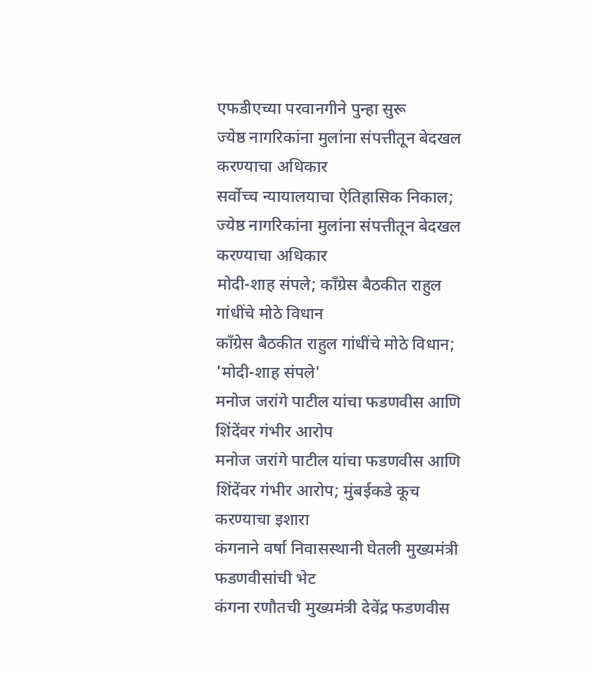एफडीएच्या परवानगीने पुन्हा सुरू
ज्येष्ठ नागरिकांना मुलांना संपत्तीतून बेदखल करण्याचा अधिकार
सर्वोच्च न्यायालयाचा ऐतिहासिक निकाल; ज्येष्ठ नागरिकांना मुलांना संपत्तीतून बेदखल करण्याचा अधिकार
मोदी-शाह संपले; काँग्रेस बैठकीत राहुल गांधींचे मोठे विधान
काँग्रेस बैठकीत राहुल गांधींचे मोठे विधान; 'मोदी-शाह संपले'
मनोज जरांगे पाटील यांचा फडणवीस आणि शिंदेंवर गंभीर आरोप
मनोज जरांगे पाटील यांचा फडणवीस आणि शिंदेंवर गंभीर आरोप; मुंबईकडे कूच करण्याचा इशारा
कंगनाने वर्षा निवासस्थानी घेतली मुख्यमंत्री फडणवीसांची भेट
कंगना रणौतची मुख्यमंत्री देवेंद्र फडणवीस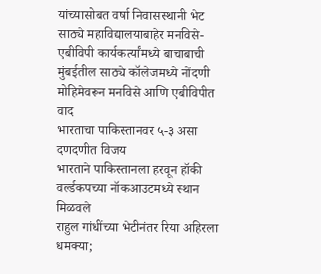यांच्यासोबत वर्षा निवासस्थानी भेट
साठ्ये महाविद्यालयाबाहेर मनविसे-एबीविपी कार्यकर्त्यांमध्ये बाचाबाची
मुंबईतील साठ्ये कॉलेजमध्ये नोंदणी मोहिमेवरून मनविसे आणि एबीविपीत वाद
भारताचा पाकिस्तानवर ५-३ असा दणदणीत विजय
भारताने पाकिस्तानला हरवून हॉकी वर्ल्डकपच्या नॉकआउटमध्ये स्थान मिळवले
राहुल गांधींच्या भेटीनंतर रिया अहिरला धमक्या;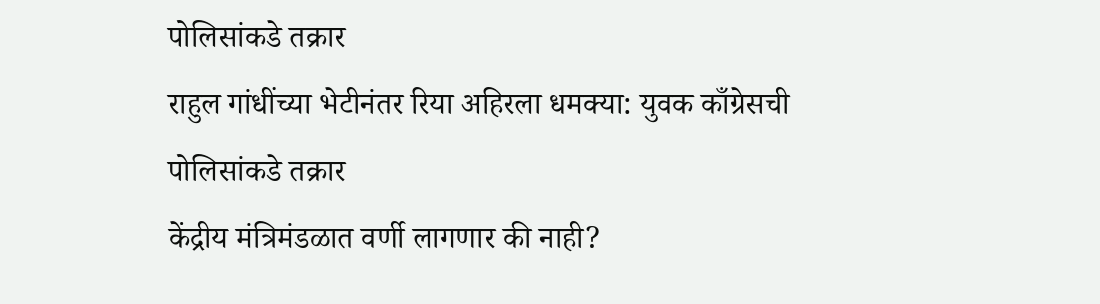पोलिसांकडे तक्रार
राहुल गांधींच्या भेटीनंतर रिया अहिरला धमक्या: युवक काँग्रेसची पोलिसांकडे तक्रार
केंद्रीय मंत्रिमंडळात वर्णी लागणार की नाही?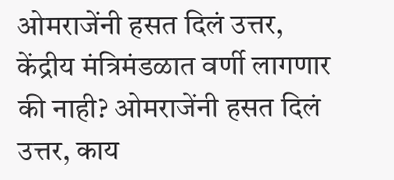ओमराजेंनी हसत दिलं उत्तर,
केंद्रीय मंत्रिमंडळात वर्णी लागणार की नाही? ओमराजेंनी हसत दिलं उत्तर, काय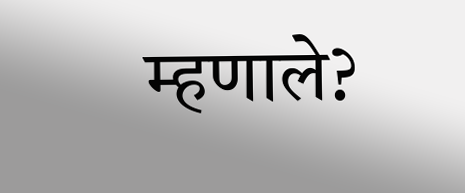म्हणाले?